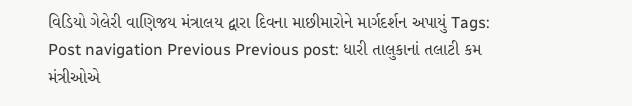વિડિયો ગેલેરી વાણિજય મંત્રાલય દ્વારા દિવના માછીમારોને માર્ગદર્શન અપાયું Tags: Post navigation Previous Previous post: ધારી તાલુકાનાં તલાટી કમ મંત્રીઓએ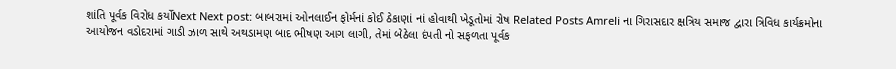શાંતિ પૂર્વક વિરોધ કર્યોNext Next post: બાબરામાં ઓનલાઈન ફોર્મનાં કોઈ ઠેકાણાં નાં હોવાથી ખેડૂતોમાં રોષ Related Posts Amreli ના ગિરાસદાર ક્ષત્રિય સમાજ દ્વારા ત્રિવિધ કાર્યક્રમોના આયોજન વડોદરામાં ગાડી ઝાળ સાથે અથડામણ બાદ ભીષણ આગ લાગી, તેમાં બેઠેલા દંપતી નો સફળતા પૂર્વક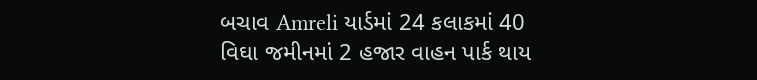બચાવ Amreli યાર્ડમાં 24 કલાકમાં 40 વિઘા જમીનમાં 2 હજાર વાહન પાર્ક થાય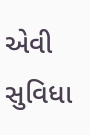એવી સુવિધા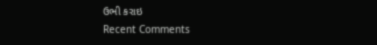ઉભી કરાઇ
Recent Comments